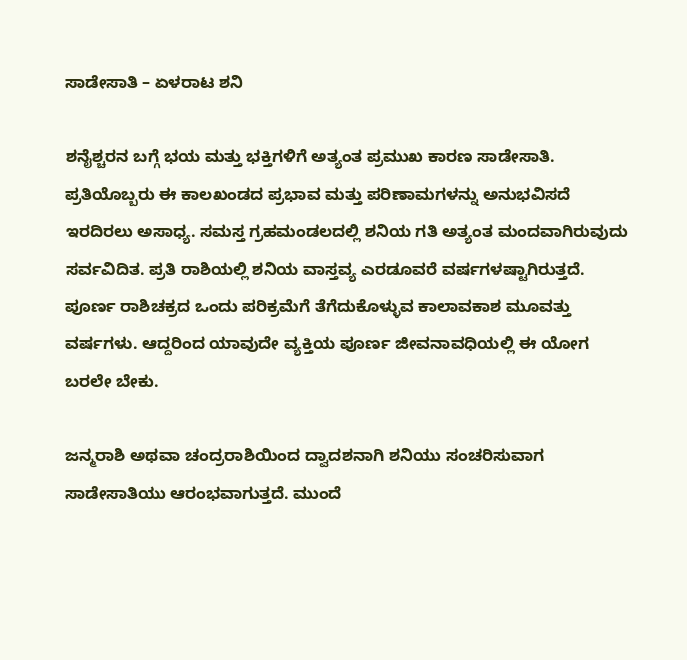ಸಾಡೇಸಾತಿ – ಏಳರಾಟ ಶನಿ

ಶನೈಶ್ಚರನ ಬಗ್ಗೆ ಭಯ ಮತ್ತು ಭಕ್ತಿಗಳಿಗೆ ಅತ್ಯಂತ ಪ್ರಮುಖ ಕಾರಣ ಸಾಡೇಸಾತಿ. ಪ್ರತಿಯೊಬ್ಬರು ಈ ಕಾಲಖಂಡದ ಪ್ರಭಾವ ಮತ್ತು ಪರಿಣಾಮಗಳನ್ನು ಅನುಭವಿಸದೆ ಇರದಿರಲು ಅಸಾಧ್ಯ. ಸಮಸ್ತ ಗ್ರಹಮಂಡಲದಲ್ಲಿ ಶನಿಯ ಗತಿ ಅತ್ಯಂತ ಮಂದವಾಗಿರುವುದು ಸರ್ವವಿದಿತ. ಪ್ರತಿ ರಾಶಿಯಲ್ಲಿ ಶನಿಯ ವಾಸ್ತವ್ಯ ಎರಡೂವರೆ ವರ್ಷಗಳಷ್ಟಾಗಿರುತ್ತದೆ. ಪೂರ್ಣ ರಾಶಿಚಕ್ರದ ಒಂದು ಪರಿಕ್ರಮೆಗೆ ತೆಗೆದುಕೊಳ್ಳುವ ಕಾಲಾವಕಾಶ ಮೂವತ್ತು ವರ್ಷಗಳು. ಆದ್ದರಿಂದ ಯಾವುದೇ ವ್ಯಕ್ತಿಯ ಪೂರ್ಣ ಜೀವನಾವಧಿಯಲ್ಲಿ ಈ ಯೋಗ ಬರಲೇ ಬೇಕು.

ಜನ್ಮರಾಶಿ ಅಥವಾ ಚಂದ್ರರಾಶಿಯಿಂದ ದ್ವಾದಶನಾಗಿ ಶನಿಯು ಸಂಚರಿಸುವಾಗ ಸಾಡೇಸಾತಿಯು ಆರಂಭವಾಗುತ್ತದೆ. ಮುಂದೆ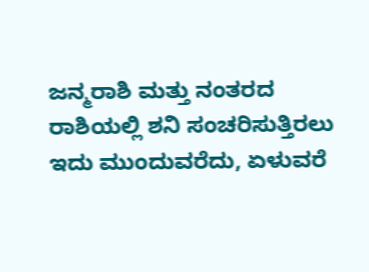ಜನ್ಮರಾಶಿ ಮತ್ತು ನಂತರದ ರಾಶಿಯಲ್ಲಿ ಶನಿ ಸಂಚರಿಸುತ್ತಿರಲು ಇದು ಮುಂದುವರೆದು, ಏಳುವರೆ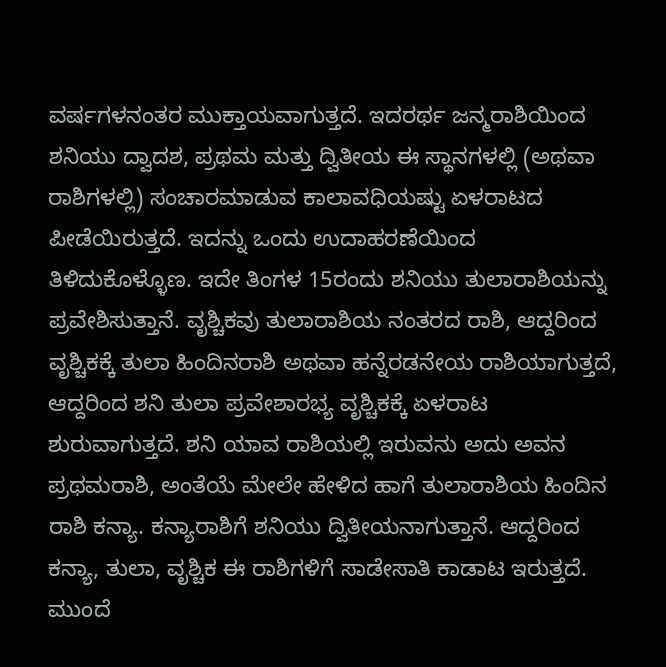ವರ್ಷಗಳನಂತರ ಮುಕ್ತಾಯವಾಗುತ್ತದೆ. ಇದರರ್ಥ ಜನ್ಮರಾಶಿಯಿಂದ ಶನಿಯು ದ್ವಾದಶ, ಪ್ರಥಮ ಮತ್ತು ದ್ವಿತೀಯ ಈ ಸ್ಥಾನಗಳಲ್ಲಿ (ಅಥವಾ ರಾಶಿಗಳಲ್ಲಿ) ಸಂಚಾರಮಾಡುವ ಕಾಲಾವಧಿಯಷ್ಟು ಏಳರಾಟದ ಪೀಡೆಯಿರುತ್ತದೆ. ಇದನ್ನು ಒಂದು ಉದಾಹರಣೆಯಿಂದ ತಿಳಿದುಕೊಳ್ಳೊಣ. ಇದೇ ತಿಂಗಳ 15ರಂದು ಶನಿಯು ತುಲಾರಾಶಿಯನ್ನು ಪ್ರವೇಶಿಸುತ್ತಾನೆ. ವೃಶ್ಚಿಕವು ತುಲಾರಾಶಿಯ ನಂತರದ ರಾಶಿ, ಆದ್ದರಿಂದ ವೃಶ್ಚಿಕಕ್ಕೆ ತುಲಾ ಹಿಂದಿನರಾಶಿ ಅಥವಾ ಹನ್ನೆರಡನೇಯ ರಾಶಿಯಾಗುತ್ತದೆ, ಆದ್ದರಿಂದ ಶನಿ ತುಲಾ ಪ್ರವೇಶಾರಭ್ಯ ವೃಶ್ಚಿಕಕ್ಕೆ ಏಳರಾಟ ಶುರುವಾಗುತ್ತದೆ. ಶನಿ ಯಾವ ರಾಶಿಯಲ್ಲಿ ಇರುವನು ಅದು ಅವನ ಪ್ರಥಮರಾಶಿ, ಅಂತೆಯೆ ಮೇಲೇ ಹೇಳಿದ ಹಾಗೆ ತುಲಾರಾಶಿಯ ಹಿಂದಿನ ರಾಶಿ ಕನ್ಯಾ. ಕನ್ಯಾರಾಶಿಗೆ ಶನಿಯು ದ್ವಿತೀಯನಾಗುತ್ತಾನೆ. ಆದ್ದರಿಂದ ಕನ್ಯಾ, ತುಲಾ, ವೃಶ್ಚಿಕ ಈ ರಾಶಿಗಳಿಗೆ ಸಾಡೇಸಾತಿ ಕಾಡಾಟ ಇರುತ್ತದೆ. ಮುಂದೆ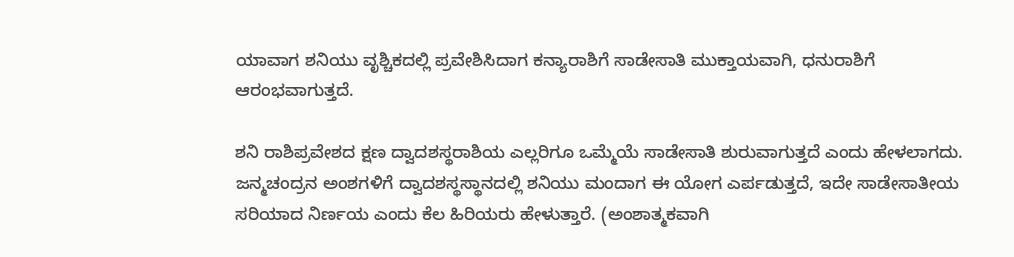ಯಾವಾಗ ಶನಿಯು ವೃಶ್ಚಿಕದಲ್ಲಿ ಪ್ರವೇಶಿಸಿದಾಗ ಕನ್ಯಾರಾಶಿಗೆ ಸಾಡೇಸಾತಿ ಮುಕ್ತಾಯವಾಗಿ, ಧನುರಾಶಿಗೆ ಆರಂಭವಾಗುತ್ತದೆ.

ಶನಿ ರಾಶಿಪ್ರವೇಶದ ಕ್ಷಣ ದ್ವಾದಶಸ್ಥರಾಶಿಯ ಎಲ್ಲರಿಗೂ ಒಮ್ಮೆಯೆ ಸಾಡೇಸಾತಿ ಶುರುವಾಗುತ್ತದೆ ಎಂದು ಹೇಳಲಾಗದು. ಜನ್ಮಚಂದ್ರನ ಅಂಶಗಳಿಗೆ ದ್ವಾದಶಸ್ಥಸ್ಥಾನದಲ್ಲಿ ಶನಿಯು ಮಂದಾಗ ಈ ಯೋಗ ಎರ್ಪಡುತ್ತದೆ, ಇದೇ ಸಾಡೇಸಾತೀಯ ಸರಿಯಾದ ನಿರ್ಣಯ ಎಂದು ಕೆಲ ಹಿರಿಯರು ಹೇಳುತ್ತಾರೆ. (ಅಂಶಾತ್ಮಕವಾಗಿ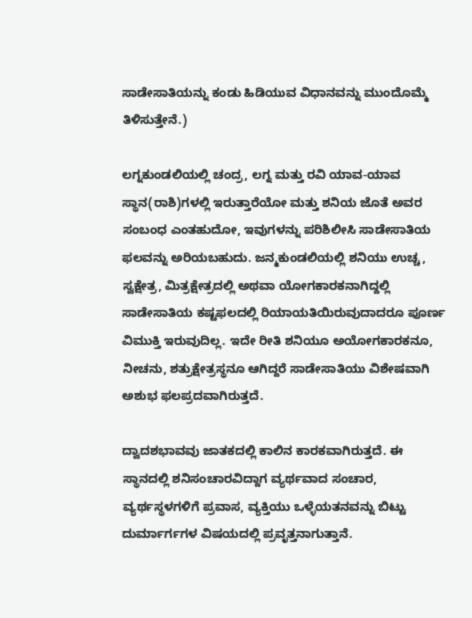ಸಾಡೇಸಾತಿಯನ್ನು ಕಂಡು ಹಿಡಿಯುವ ವಿಧಾನವನ್ನು ಮುಂದೊಮ್ಮೆ ತಿಳಿಸುತ್ತೇನೆ.)

ಲಗ್ನಕುಂಡಲಿಯಲ್ಲಿ ಚಂದ್ರ, ಲಗ್ನ ಮತ್ತು ರವಿ ಯಾವ-ಯಾವ ಸ್ಥಾನ(ರಾಶಿ)ಗಳಲ್ಲಿ ಇರುತ್ತಾರೆಯೋ ಮತ್ತು ಶನಿಯ ಜೊತೆ ಅವರ ಸಂಬಂಧ ಎಂತಹುದೋ, ಇವುಗಳನ್ನು ಪರಿಶಿಲೀಸಿ ಸಾಡೇಸಾತಿಯ ಫಲವನ್ನು ಅರಿಯಬಹುದು. ಜನ್ಮಕುಂಡಲಿಯಲ್ಲಿ ಶನಿಯು ಉಚ್ಚ, ಸ್ವಕ್ಷೇತ್ರ, ಮಿತ್ರಕ್ಷೇತ್ರದಲ್ಲಿ ಅಥವಾ ಯೋಗಕಾರಕನಾಗಿದ್ದಲ್ಲಿ ಸಾಡೇಸಾತಿಯ ಕಷ್ಟಫಲದಲ್ಲಿ ರಿಯಾಯತಿಯಿರುವುದಾದರೂ ಪೂರ್ಣ ವಿಮುಕ್ತಿ ಇರುವುದಿಲ್ಲ. ಇದೇ ರೀತಿ ಶನಿಯೂ ಅಯೋಗಕಾರಕನೂ, ನೀಚನು, ಶತ್ರುಕ್ಷೇತ್ರಸ್ಥನೂ ಆಗಿದ್ದರೆ ಸಾಡೇಸಾತಿಯು ವಿಶೇಷವಾಗಿ ಅಶುಭ ಫಲಪ್ರದವಾಗಿರುತ್ತದೆ.

ದ್ವಾದಶಭಾವವು ಜಾತಕದಲ್ಲಿ ಕಾಲಿನ ಕಾರಕವಾಗಿರುತ್ತದೆ. ಈ ಸ್ಥಾನದಲ್ಲಿ ಶನಿಸಂಚಾರವಿದ್ದಾಗ ವ್ಯರ್ಥವಾದ ಸಂಚಾರ, ವ್ಯರ್ಥಸ್ಥಳಗಳಿಗೆ ಪ್ರವಾಸ, ವ್ಯಕ್ತಿಯು ಒಳ್ಳೆಯತನವನ್ನು ಬಿಟ್ಟು ದುರ್ಮಾರ್ಗಗಳ ವಿಷಯದಲ್ಲಿ ಪ್ರವೃತ್ತನಾಗುತ್ತಾನೆ.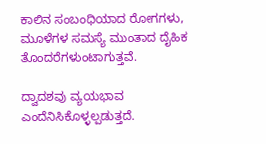ಕಾಲಿನ ಸಂಬಂಧಿಯಾದ ರೋಗಗಳು, ಮೂಳೆಗಳ ಸಮಸ್ಯೆ ಮುಂತಾದ ದೈಹಿಕ ತೊಂದರೆಗಳುಂಟಾಗುತ್ತವೆ.

ದ್ವಾದಶವು ವ್ಯಯಭಾವ ಎಂದೆನಿಸಿಕೊಳ್ಳಲ್ಪಡುತ್ತದೆ.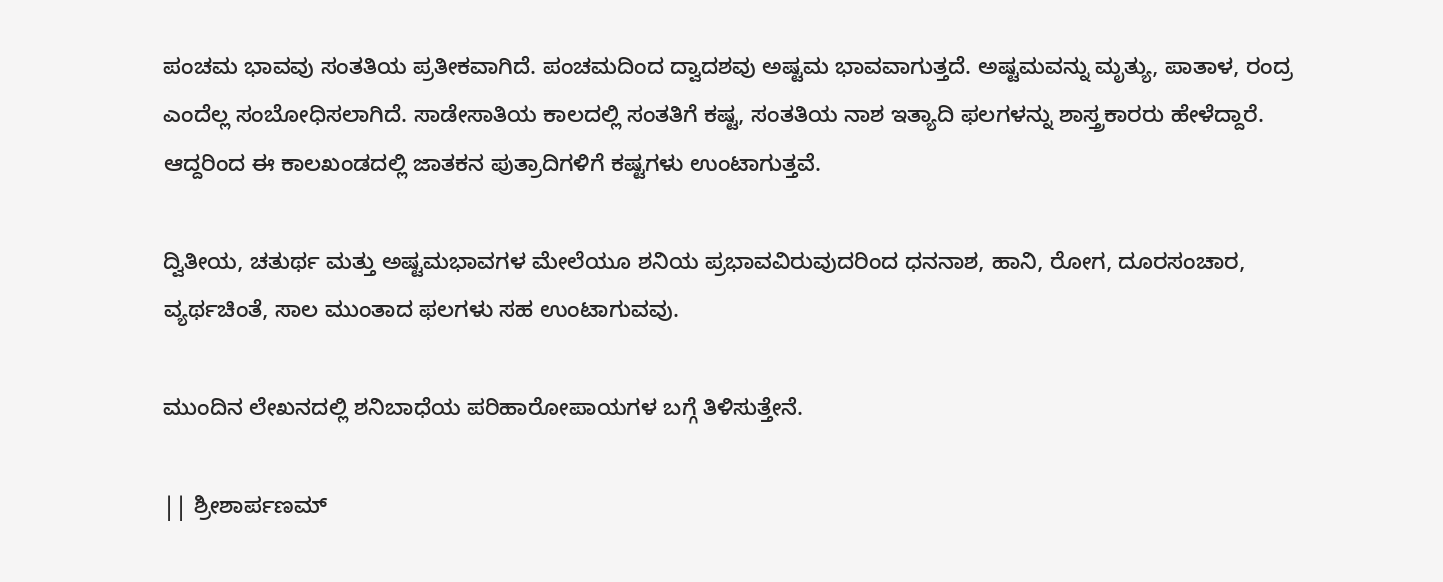ಪಂಚಮ ಭಾವವು ಸಂತತಿಯ ಪ್ರತೀಕವಾಗಿದೆ. ಪಂಚಮದಿಂದ ದ್ವಾದಶವು ಅಷ್ಟಮ ಭಾವವಾಗುತ್ತದೆ. ಅಷ್ಟಮವನ್ನು ಮೃತ್ಯು, ಪಾತಾಳ, ರಂದ್ರ ಎಂದೆಲ್ಲ ಸಂಬೋಧಿಸಲಾಗಿದೆ. ಸಾಡೇಸಾತಿಯ ಕಾಲದಲ್ಲಿ ಸಂತತಿಗೆ ಕಷ್ಟ, ಸಂತತಿಯ ನಾಶ ಇತ್ಯಾದಿ ಫಲಗಳನ್ನು ಶಾಸ್ತ್ರಕಾರರು ಹೇಳೆದ್ದಾರೆ. ಆದ್ದರಿಂದ ಈ ಕಾಲಖಂಡದಲ್ಲಿ ಜಾತಕನ ಪುತ್ರಾದಿಗಳಿಗೆ ಕಷ್ಟಗಳು ಉಂಟಾಗುತ್ತವೆ.

ದ್ವಿತೀಯ, ಚತುರ್ಥ ಮತ್ತು ಅಷ್ಟಮಭಾವಗಳ ಮೇಲೆಯೂ ಶನಿಯ ಪ್ರಭಾವವಿರುವುದರಿಂದ ಧನನಾಶ, ಹಾನಿ, ರೋಗ, ದೂರಸಂಚಾರ, ವ್ಯರ್ಥಚಿಂತೆ, ಸಾಲ ಮುಂತಾದ ಫಲಗಳು ಸಹ ಉಂಟಾಗುವವು.

ಮುಂದಿನ ಲೇಖನದಲ್ಲಿ ಶನಿಬಾಧೆಯ ಪರಿಹಾರೋಪಾಯಗಳ ಬಗ್ಗೆ ತಿಳಿಸುತ್ತೇನೆ.

|| ಶ್ರೀಶಾರ್ಪಣಮ್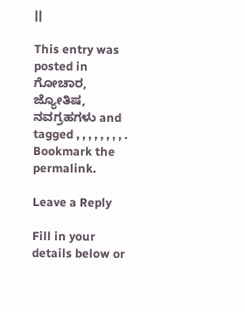||

This entry was posted in ಗೋಚಾರ, ಜ್ಯೋತಿಷ, ನವಗ್ರಹಗಳು and tagged , , , , , , , , . Bookmark the permalink.

Leave a Reply

Fill in your details below or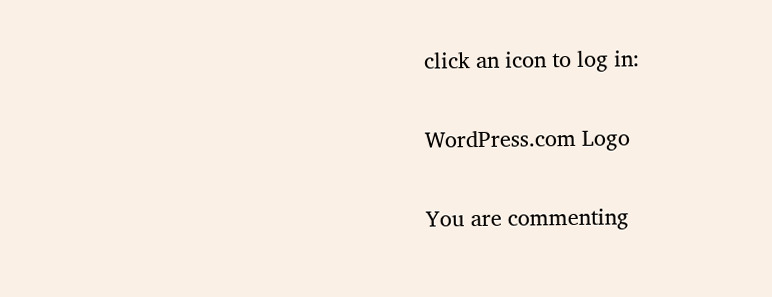click an icon to log in:

WordPress.com Logo

You are commenting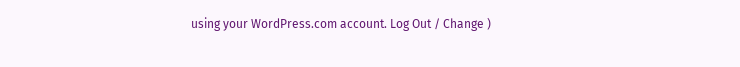using your WordPress.com account. Log Out / Change )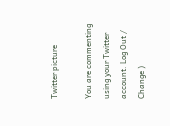Twitter picture

You are commenting using your Twitter account. Log Out / Change )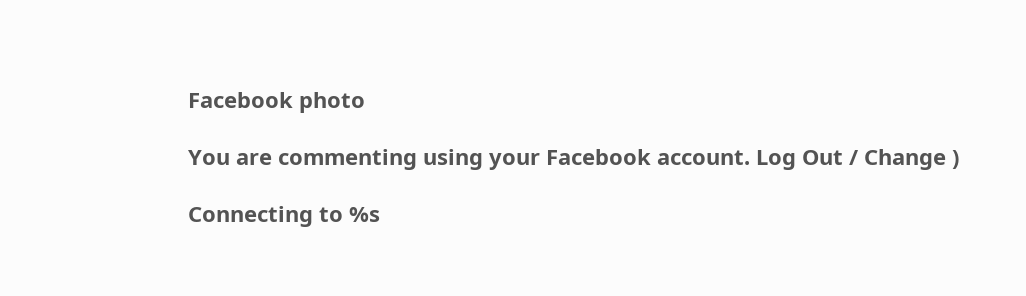Facebook photo

You are commenting using your Facebook account. Log Out / Change )

Connecting to %s